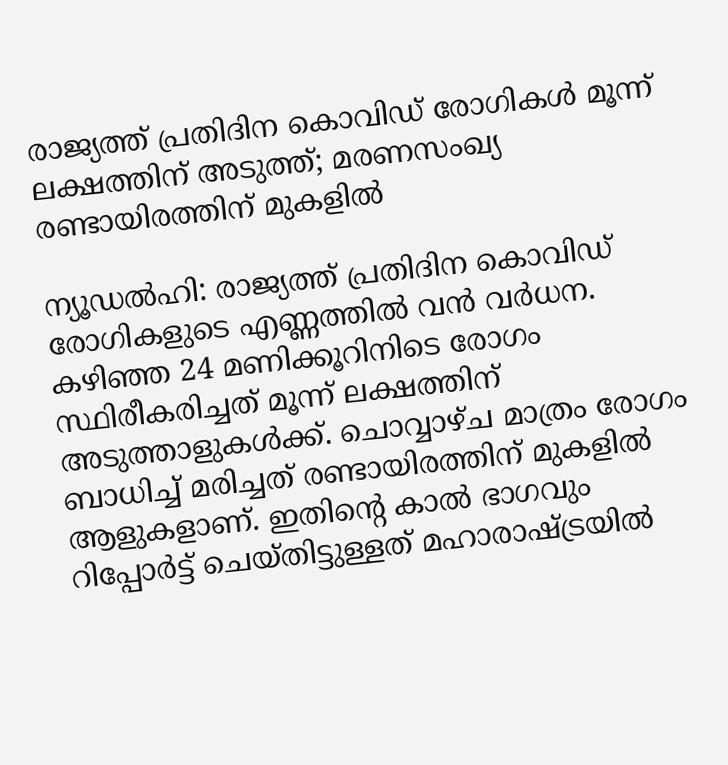രാജ്യത്ത് പ്രതിദിന കൊവിഡ് രോഗികള്‍ മൂന്ന് ലക്ഷത്തിന് അടുത്ത്; മരണസംഖ്യ രണ്ടായിരത്തിന് മുകളില്‍

ന്യൂഡല്‍ഹി: രാജ്യത്ത് പ്രതിദിന കൊവിഡ് രോഗികളുടെ എണ്ണത്തില്‍ വന്‍ വര്‍ധന. കഴിഞ്ഞ 24 മണിക്കൂറിനിടെ രോഗം സ്ഥിരീകരിച്ചത് മൂന്ന് ലക്ഷത്തിന് അടുത്താളുകള്‍ക്ക്. ചൊവ്വാഴ്ച മാത്രം രോഗം ബാധിച്ച് മരിച്ചത് രണ്ടായിരത്തിന് മുകളില്‍ ആളുകളാണ്. ഇതിന്റെ കാല്‍ ഭാഗവും റിപ്പോര്‍ട്ട് ചെയ്തിട്ടുള്ളത് മഹാരാഷ്ട്രയില്‍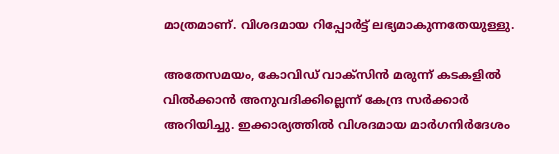മാത്രമാണ്. വിശദമായ റിപ്പോര്‍ട്ട് ലഭ്യമാകുന്നതേയുള്ളു.

അതേസമയം, കോവിഡ് വാക്സിന്‍ മരുന്ന് കടകളില്‍ വില്‍ക്കാന്‍ അനുവദിക്കില്ലെന്ന് കേന്ദ്ര സര്‍ക്കാര്‍ അറിയിച്ചു. ഇക്കാര്യത്തില്‍ വിശദമായ മാര്‍ഗനിര്‍ദേശം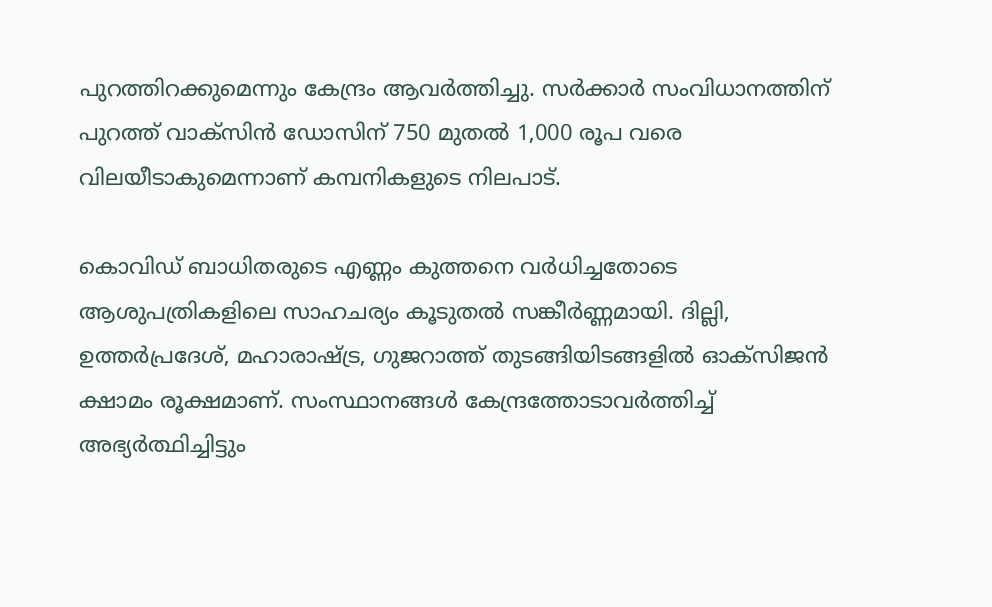പുറത്തിറക്കുമെന്നും കേന്ദ്രം ആവര്‍ത്തിച്ചു. സര്‍ക്കാര്‍ സംവിധാനത്തിന് പുറത്ത് വാക്സിന്‍ ഡോസിന് 750 മുതല്‍ 1,000 രൂപ വരെ വിലയീടാകുമെന്നാണ് കമ്പനികളുടെ നിലപാട്.

കൊവിഡ് ബാധിതരുടെ എണ്ണം കുത്തനെ വര്‍ധിച്ചതോടെ ആശുപത്രികളിലെ സാഹചര്യം കൂടുതല്‍ സങ്കീര്‍ണ്ണമായി. ദില്ലി, ഉത്തര്‍പ്രദേശ്, മഹാരാഷ്ട്ര, ഗുജറാത്ത് തുടങ്ങിയിടങ്ങളില്‍ ഓക്‌സിജന്‍ ക്ഷാമം രൂക്ഷമാണ്. സംസ്ഥാനങ്ങള്‍ കേന്ദ്രത്തോടാവര്‍ത്തിച്ച് അഭ്യര്‍ത്ഥിച്ചിട്ടും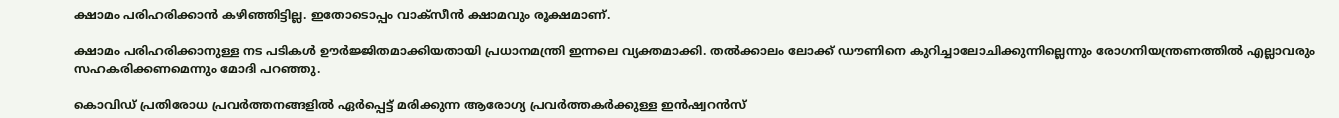ക്ഷാമം പരിഹരിക്കാന്‍ കഴിഞ്ഞിട്ടില്ല. ഇതോടൊപ്പം വാക്‌സീന്‍ ക്ഷാമവും രൂക്ഷമാണ്.

ക്ഷാമം പരിഹരിക്കാനുള്ള നട പടികള്‍ ഊര്‍ജ്ജിതമാക്കിയതായി പ്രധാനമന്ത്രി ഇന്നലെ വ്യക്തമാക്കി. തല്‍ക്കാലം ലോക്ക് ഡൗണിനെ കുറിച്ചാലോചിക്കുന്നില്ലെന്നും രോഗനിയന്ത്രണത്തില്‍ എല്ലാവരും സഹകരിക്കണമെന്നും മോദി പറഞ്ഞു.

കൊവിഡ് പ്രതിരോധ പ്രവര്‍ത്തനങ്ങളില്‍ ഏര്‍പ്പെട്ട് മരിക്കുന്ന ആരോഗ്യ പ്രവര്‍ത്തകര്‍ക്കുള്ള ഇന്‍ഷ്വറന്‍സ്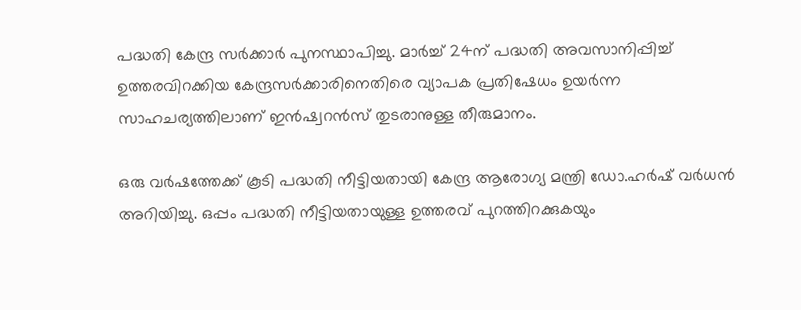പദ്ധതി കേന്ദ്ര സര്‍ക്കാര്‍ പുനസ്ഥാപിച്ചു. മാര്‍ച്ച് 24ന് പദ്ധതി അവസാനിപ്പിച്ച് ഉത്തരവിറക്കിയ കേന്ദ്രസര്‍ക്കാരിനെതിരെ വ്യാപക പ്രതിഷേധം ഉയര്‍ന്ന സാഹചര്യത്തിലാണ് ഇന്‍ഷ്വറന്‍സ് തുടരാനുള്ള തീരുമാനം.

ഒരു വര്‍ഷത്തേക്ക് കൂടി പദ്ധതി നീട്ടിയതായി കേന്ദ്ര ആരോഗ്യ മന്ത്രി ഡോ.ഹര്‍ഷ് വര്‍ധന്‍ അറിയിച്ചു. ഒപ്പം പദ്ധതി നീട്ടിയതായുള്ള ഉത്തരവ് പുറത്തിറക്കുകയും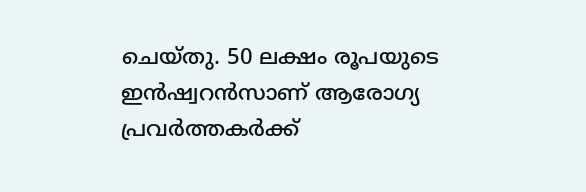ചെയ്തു. 50 ലക്ഷം രൂപയുടെ ഇന്‍ഷ്വറന്‍സാണ് ആരോഗ്യ പ്രവര്‍ത്തകര്‍ക്ക്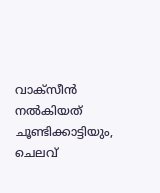വാക്‌സീന്‍ നല്‍കിയത് ചൂണ്ടിക്കാട്ടിയും, ചെലവ്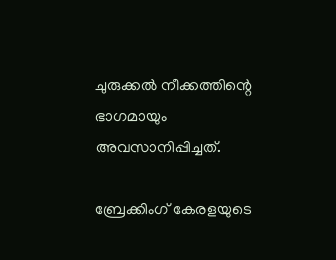ചുരുക്കല്‍ നീക്കത്തിന്റെ ഭാഗമായും അവസാനിപ്പിച്ചത്.

ബ്രേക്കിംഗ് കേരളയുടെ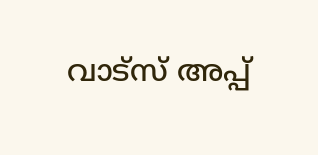വാട്സ് അപ്പ്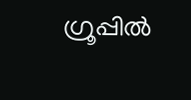ഗ്രൂപ്പിൽ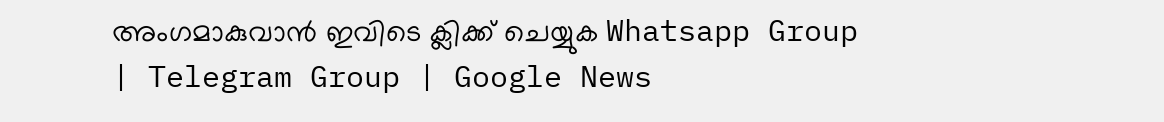അംഗമാകുവാൻ ഇവിടെ ക്ലിക്ക് ചെയ്യുക Whatsapp Group | Telegram Group | Google News